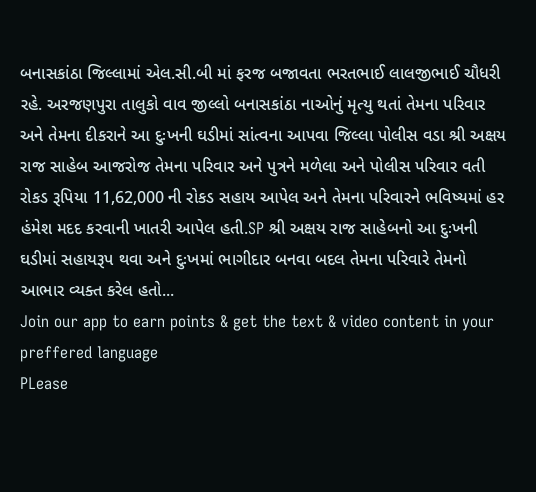બનાસકાંઠા જિલ્લામાં એલ.સી.બી માં ફરજ બજાવતા ભરતભાઈ લાલજીભાઈ ચૌધરી રહે. અરજણપુરા તાલુકો વાવ જીલ્લો બનાસકાંઠા નાઓનું મૃત્યુ થતાં તેમના પરિવાર અને તેમના દીકરાને આ દુઃખની ઘડીમાં સાંત્વના આપવા જિલ્લા પોલીસ વડા શ્રી અક્ષય રાજ સાહેબ આજરોજ તેમના પરિવાર અને પુત્રને મળેલા અને પોલીસ પરિવાર વતી રોકડ રૂપિયા 11,62,000 ની રોકડ સહાય આપેલ અને તેમના પરિવારને ભવિષ્યમાં હર હંમેશ મદદ કરવાની ખાતરી આપેલ હતી.SP શ્રી અક્ષય રાજ સાહેબનો આ દુઃખની ઘડીમાં સહાયરૂપ થવા અને દુઃખમાં ભાગીદાર બનવા બદલ તેમના પરિવારે તેમનો આભાર વ્યક્ત કરેલ હતો...
Join our app to earn points & get the text & video content in your preffered language
PLease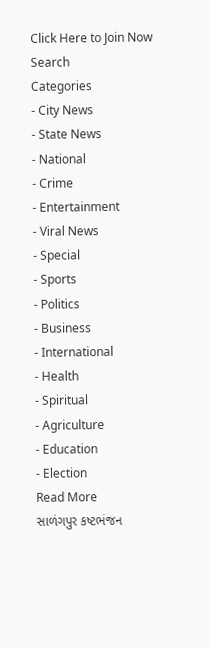Click Here to Join Now
Search
Categories
- City News
- State News
- National
- Crime
- Entertainment
- Viral News
- Special
- Sports
- Politics
- Business
- International
- Health
- Spiritual
- Agriculture
- Education
- Election
Read More
સાળંગપુર કષ્ટભંજન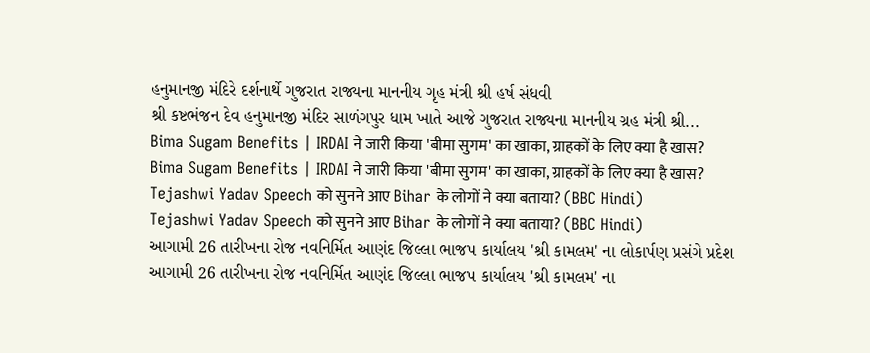હનુમાનજી મંદિરે દર્શનાર્થે ગુજરાત રાજ્યના માનનીય ગૃહ મંત્રી શ્રી હર્ષ સંધવી
શ્રી કષ્ટભંજન દેવ હનુમાનજી મંદિર સાળંગપુર ધામ ખાતે આજે ગુજરાત રાજ્યના માનનીય ગ્રહ મંત્રી શ્રી...
Bima Sugam Benefits | IRDAI ने जारी किया 'बीमा सुगम' का खाका, ग्राहकों के लिए क्या है खास?
Bima Sugam Benefits | IRDAI ने जारी किया 'बीमा सुगम' का खाका, ग्राहकों के लिए क्या है खास?
Tejashwi Yadav Speech को सुनने आए Bihar के लोगों ने क्या बताया? (BBC Hindi)
Tejashwi Yadav Speech को सुनने आए Bihar के लोगों ने क्या बताया? (BBC Hindi)
આગામી 26 તારીખના રોજ નવનિર્મિત આણંદ જિલ્લા ભાજપ કાર્યાલય 'શ્રી કામલમ' ના લોકાર્પણ પ્રસંગે પ્રદેશ
આગામી 26 તારીખના રોજ નવનિર્મિત આણંદ જિલ્લા ભાજપ કાર્યાલય 'શ્રી કામલમ' ના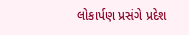લોકાર્પણ પ્રસંગે પ્રદેશ